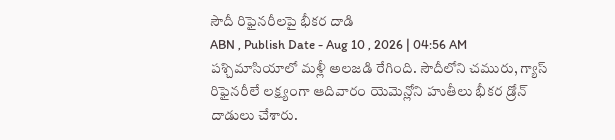సౌదీ రిఫైనరీలపై భీకర దాడి
ABN , Publish Date - Aug 10 , 2026 | 04:56 AM
పశ్చిమాసియాలో మళ్లీ అలజడి రేగింది. సౌదీలోని చమురు, గ్యాస్ రిఫైనరీలే లక్ష్యంగా ఆదివారం యెమెన్లోని హుతీలు భీకర డ్రోన్ దాడులు చేశారు.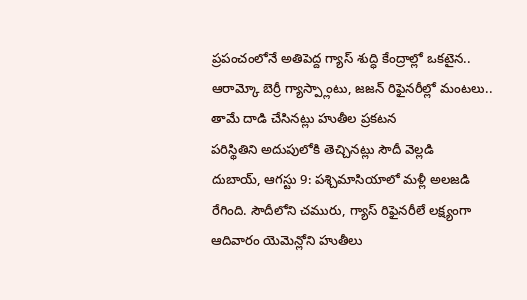ప్రపంచంలోనే అతిపెద్ద గ్యాస్ శుద్ధి కేంద్రాల్లో ఒకటైన..
ఆరామ్కో బెర్రీ గ్యాస్ప్లాంటు, జజన్ రిఫైనరీల్లో మంటలు.. తామే దాడి చేసినట్లు హుతీల ప్రకటన
పరిస్థితిని అదుపులోకి తెచ్చినట్లు సౌదీ వెల్లడి
దుబాయ్, ఆగస్టు 9: పశ్చిమాసియాలో మళ్లీ అలజడి రేగింది. సౌదీలోని చమురు, గ్యాస్ రిఫైనరీలే లక్ష్యంగా ఆదివారం యెమెన్లోని హుతీలు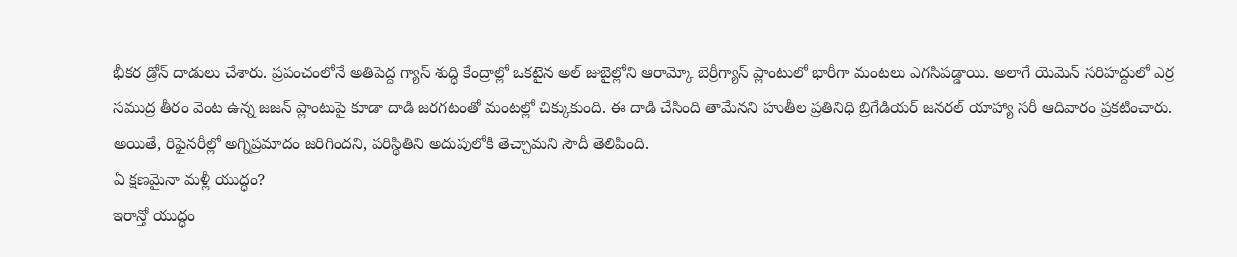భీకర డ్రోన్ దాడులు చేశారు. ప్రపంచంలోనే అతిపెద్ద గ్యాస్ శుద్ధి కేంద్రాల్లో ఒకటైన అల్ జుబైల్లోని ఆరామ్కో బెర్రీగ్యాస్ ప్లాంటులో భారీగా మంటలు ఎగసిపడ్డాయి. అలాగే యెమెన్ సరిహద్దులో ఎర్ర సముద్ర తీరం వెంట ఉన్న జజన్ ప్లాంటుపై కూడా దాడి జరగటంతో మంటల్లో చిక్కుకుంది. ఈ దాడి చేసింది తామేనని హుతీల ప్రతినిధి బ్రిగేడియర్ జనరల్ యాహ్యా సరీ ఆదివారం ప్రకటించారు. అయితే, రిఫైనరీల్లో అగ్నిప్రమాదం జరిగిందని, పరిస్థితిని అదుపులోకి తెచ్చామని సౌదీ తెలిపింది.
ఏ క్షణమైనా మళ్లీ యుద్ధం?
ఇరాన్తో యుద్ధం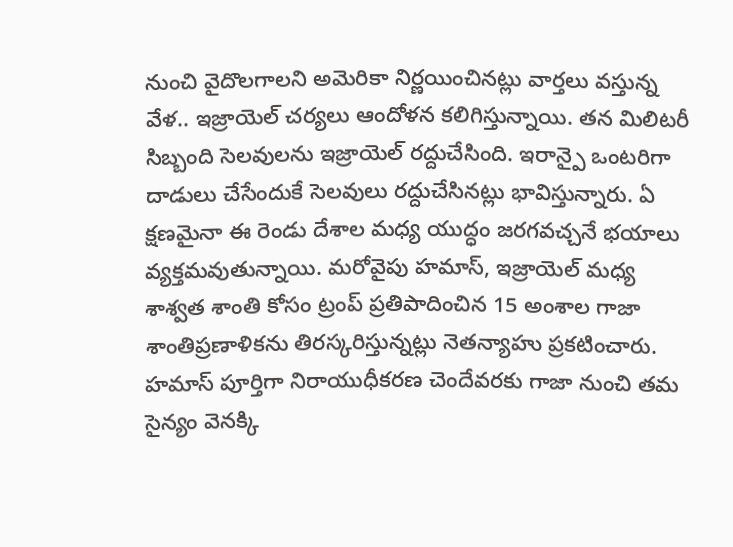నుంచి వైదొలగాలని అమెరికా నిర్ణయించినట్లు వార్తలు వస్తున్న వేళ.. ఇజ్రాయెల్ చర్యలు ఆందోళన కలిగిస్తున్నాయి. తన మిలిటరీ సిబ్బంది సెలవులను ఇజ్రాయెల్ రద్దుచేసింది. ఇరాన్పై ఒంటరిగా దాడులు చేసేందుకే సెలవులు రద్దుచేసినట్లు భావిస్తున్నారు. ఏ క్షణమైనా ఈ రెండు దేశాల మధ్య యుద్ధం జరగవచ్చనే భయాలు వ్యక్తమవుతున్నాయి. మరోవైపు హమాస్, ఇజ్రాయెల్ మధ్య శాశ్వత శాంతి కోసం ట్రంప్ ప్రతిపాదించిన 15 అంశాల గాజా శాంతిప్రణాళికను తిరస్కరిస్తున్నట్లు నెతన్యాహు ప్రకటించారు. హమాస్ పూర్తిగా నిరాయుధీకరణ చెందేవరకు గాజా నుంచి తమ సైన్యం వెనక్కి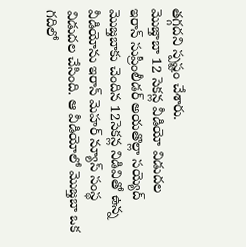తగ్గదని స్పష్టం చేశారు.
మొజ్తాబా 12 సెకన్ల వీడియో విడుదల
ఇరాన్ సుప్రీంలీడర్ అయతొల్లా సయ్యెద్ మొజ్తబాకు చెందిన 12సెకన్ల నిడివితో ఉన్న వీడియోను ఇరాన్ మెహర్ న్యూస్ సంస్థ విడుదల చేసింది. ఆ వీడియోలో మొజ్తబా ఒక గదిలో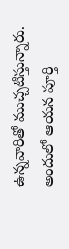ఉన్నవారితో ముచ్చటిస్తున్నారు. అందులో ఆయన పూర్తి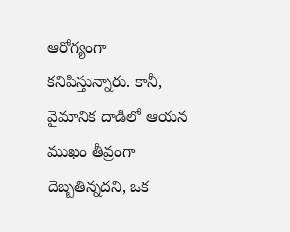ఆరోగ్యంగా కనిపిస్తున్నారు. కానీ, వైమానిక దాడిలో ఆయన ముఖం తీవ్రంగా దెబ్బతిన్నదని, ఒక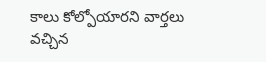కాలు కోల్పోయారని వార్తలు వచ్చిన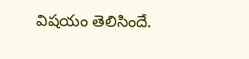విషయం తెలిసిందే.